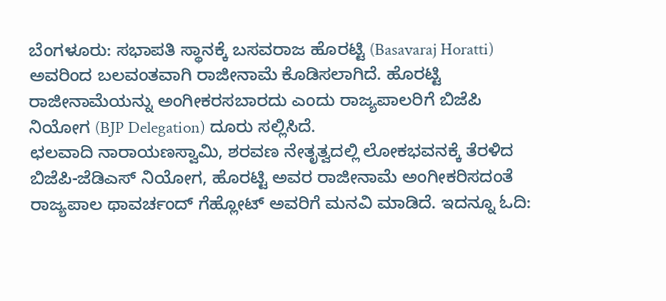ಬೆಂಗಳೂರು: ಸಭಾಪತಿ ಸ್ಥಾನಕ್ಕೆ ಬಸವರಾಜ ಹೊರಟ್ಟಿ (Basavaraj Horatti) ಅವರಿಂದ ಬಲವಂತವಾಗಿ ರಾಜೀನಾಮೆ ಕೊಡಿಸಲಾಗಿದೆ. ಹೊರಟ್ಟಿ ರಾಜೀನಾಮೆಯನ್ನು ಅಂಗೀಕರಸಬಾರದು ಎಂದು ರಾಜ್ಯಪಾಲರಿಗೆ ಬಿಜೆಪಿ ನಿಯೋಗ (BJP Delegation) ದೂರು ಸಲ್ಲಿಸಿದೆ.
ಛಲವಾದಿ ನಾರಾಯಣಸ್ವಾಮಿ, ಶರವಣ ನೇತೃತ್ವದಲ್ಲಿ ಲೋಕಭವನಕ್ಕೆ ತೆರಳಿದ ಬಿಜೆಪಿ-ಜೆಡಿಎಸ್ ನಿಯೋಗ, ಹೊರಟ್ಟಿ ಅವರ ರಾಜೀನಾಮೆ ಅಂಗೀಕರಿಸದಂತೆ ರಾಜ್ಯಪಾಲ ಥಾವರ್ಚಂದ್ ಗೆಹ್ಲೋಟ್ ಅವರಿಗೆ ಮನವಿ ಮಾಡಿದೆ. ಇದನ್ನೂ ಓದಿ: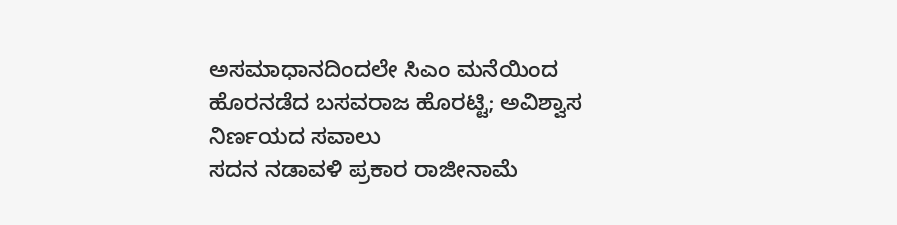ಅಸಮಾಧಾನದಿಂದಲೇ ಸಿಎಂ ಮನೆಯಿಂದ ಹೊರನಡೆದ ಬಸವರಾಜ ಹೊರಟ್ಟಿ; ಅವಿಶ್ವಾಸ ನಿರ್ಣಯದ ಸವಾಲು
ಸದನ ನಡಾವಳಿ ಪ್ರಕಾರ ರಾಜೀನಾಮೆ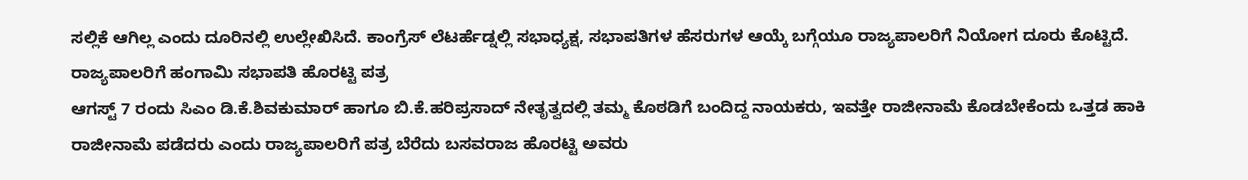ಸಲ್ಲಿಕೆ ಆಗಿಲ್ಲ ಎಂದು ದೂರಿನಲ್ಲಿ ಉಲ್ಲೇಖಿಸಿದೆ. ಕಾಂಗ್ರೆಸ್ ಲೆಟರ್ಹೆಡ್ನಲ್ಲಿ ಸಭಾಧ್ಯಕ್ಷ, ಸಭಾಪತಿಗಳ ಹೆಸರುಗಳ ಆಯ್ಕೆ ಬಗ್ಗೆಯೂ ರಾಜ್ಯಪಾಲರಿಗೆ ನಿಯೋಗ ದೂರು ಕೊಟ್ಟಿದೆ.
ರಾಜ್ಯಪಾಲರಿಗೆ ಹಂಗಾಮಿ ಸಭಾಪತಿ ಹೊರಟ್ಟಿ ಪತ್ರ
ಆಗಸ್ಟ್ 7 ರಂದು ಸಿಎಂ ಡಿ.ಕೆ.ಶಿವಕುಮಾರ್ ಹಾಗೂ ಬಿ.ಕೆ.ಹರಿಪ್ರಸಾದ್ ನೇತೃತ್ವದಲ್ಲಿ ತಮ್ಮ ಕೊಠಡಿಗೆ ಬಂದಿದ್ದ ನಾಯಕರು, ಇವತ್ತೇ ರಾಜೀನಾಮೆ ಕೊಡಬೇಕೆಂದು ಒತ್ತಡ ಹಾಕಿ ರಾಜೀನಾಮೆ ಪಡೆದರು ಎಂದು ರಾಜ್ಯಪಾಲರಿಗೆ ಪತ್ರ ಬೆರೆದು ಬಸವರಾಜ ಹೊರಟ್ಟಿ ಅವರು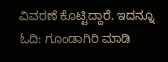ವಿವರಣೆ ಕೊಟ್ಟಿದ್ದಾರೆ. ಇದನ್ನೂ ಓದಿ: ಗೂಂಡಾಗಿರಿ ಮಾಡಿ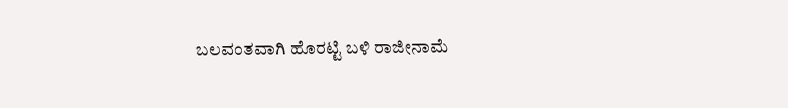ಬಲವಂತವಾಗಿ ಹೊರಟ್ಟಿ ಬಳಿ ರಾಜೀನಾಮೆ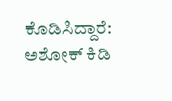ಕೊಡಿಸಿದ್ದಾರೆ: ಅಶೋಕ್ ಕಿಡಿ